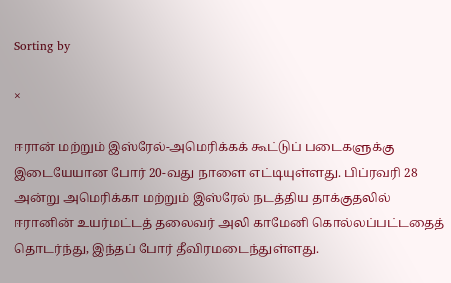Sorting by

×

ஈரான் மற்றும் இஸ்ரேல்-அமெரிக்கக் கூட்டுப் படைகளுக்கு இடையேயான போர் 20-வது நாளை எட்டியுள்ளது. பிப்ரவரி 28 அன்று அமெரிக்கா மற்றும் இஸ்ரேல் நடத்திய தாக்குதலில் ஈரானின் உயர்மட்டத் தலைவர் அலி காமேனி கொல்லப்பட்டதைத் தொடர்ந்து, இந்தப் போர் தீவிரமடைந்துள்ளது.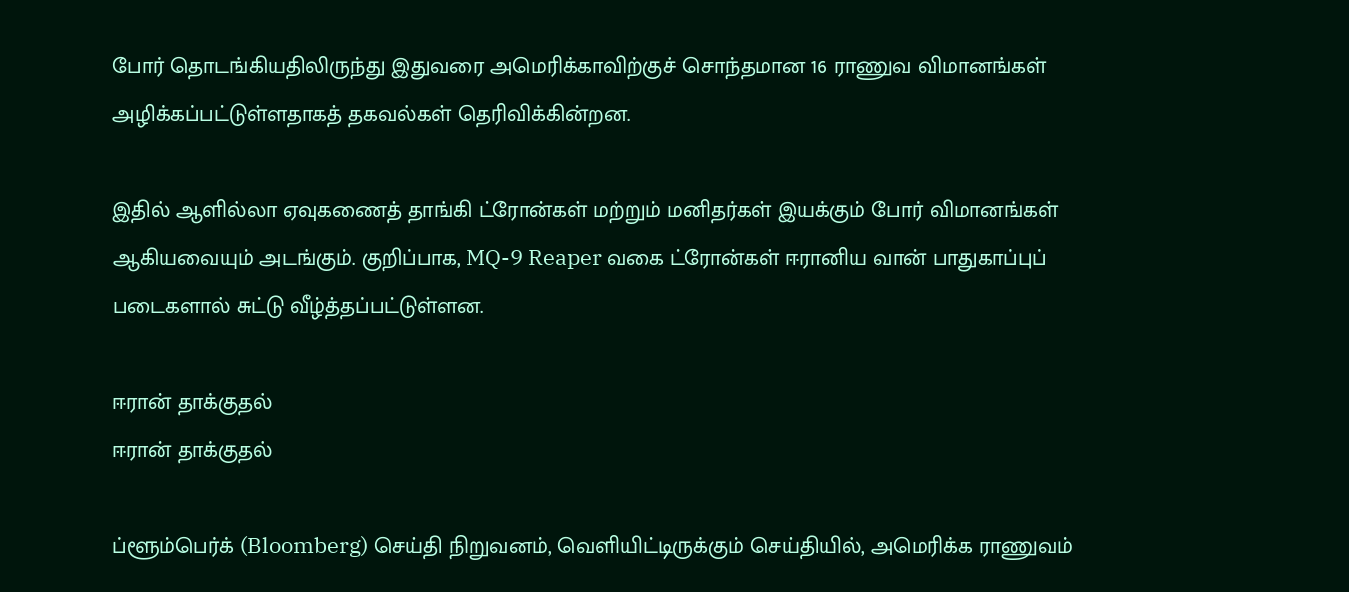போர் தொடங்கியதிலிருந்து இதுவரை அமெரிக்காவிற்குச் சொந்தமான 16 ராணுவ விமானங்கள் அழிக்கப்பட்டுள்ளதாகத் தகவல்கள் தெரிவிக்கின்றன.

இதில் ஆளில்லா ஏவுகணைத் தாங்கி ட்ரோன்கள் மற்றும் மனிதர்கள் இயக்கும் போர் விமானங்கள் ஆகியவையும் அடங்கும். குறிப்பாக, MQ-9 Reaper வகை ட்ரோன்கள் ஈரானிய வான் பாதுகாப்புப் படைகளால் சுட்டு வீழ்த்தப்பட்டுள்ளன.

ஈரான் தாக்குதல்
ஈரான் தாக்குதல்

ப்ளூம்பெர்க் (Bloomberg) செய்தி நிறுவனம், வெளியிட்டிருக்கும் செய்தியில், அமெரிக்க ராணுவம்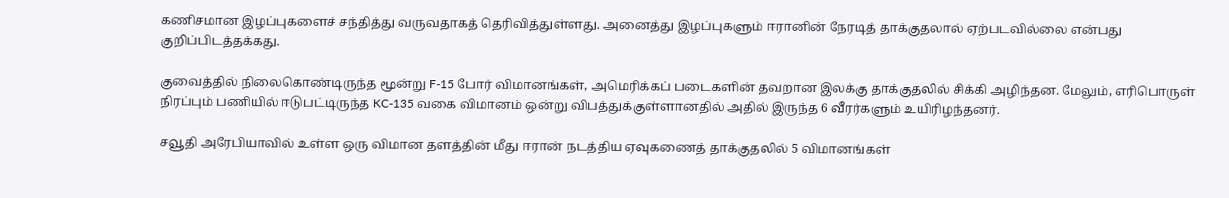கணிசமான இழப்புகளைச் சந்தித்து வருவதாகத் தெரிவித்துள்ளது. அனைத்து இழப்புகளும் ஈரானின் நேரடித் தாக்குதலால் ஏற்படவில்லை என்பது குறிப்பிடத்தக்கது.

குவைத்தில் நிலைகொண்டிருந்த மூன்று F-15 போர் விமானங்கள், அமெரிக்கப் படைகளின் தவறான இலக்கு தாக்குதலில் சிக்கி அழிந்தன. மேலும், எரிபொருள் நிரப்பும் பணியில் ஈடுபட்டிருந்த KC-135 வகை விமானம் ஒன்று விபத்துக்குள்ளானதில் அதில் இருந்த 6 வீரர்களும் உயிரிழந்தனர்.

சவூதி அரேபியாவில் உள்ள ஒரு விமான தளத்தின் மீது ஈரான் நடத்திய ஏவுகணைத் தாக்குதலில் 5 விமானங்கள்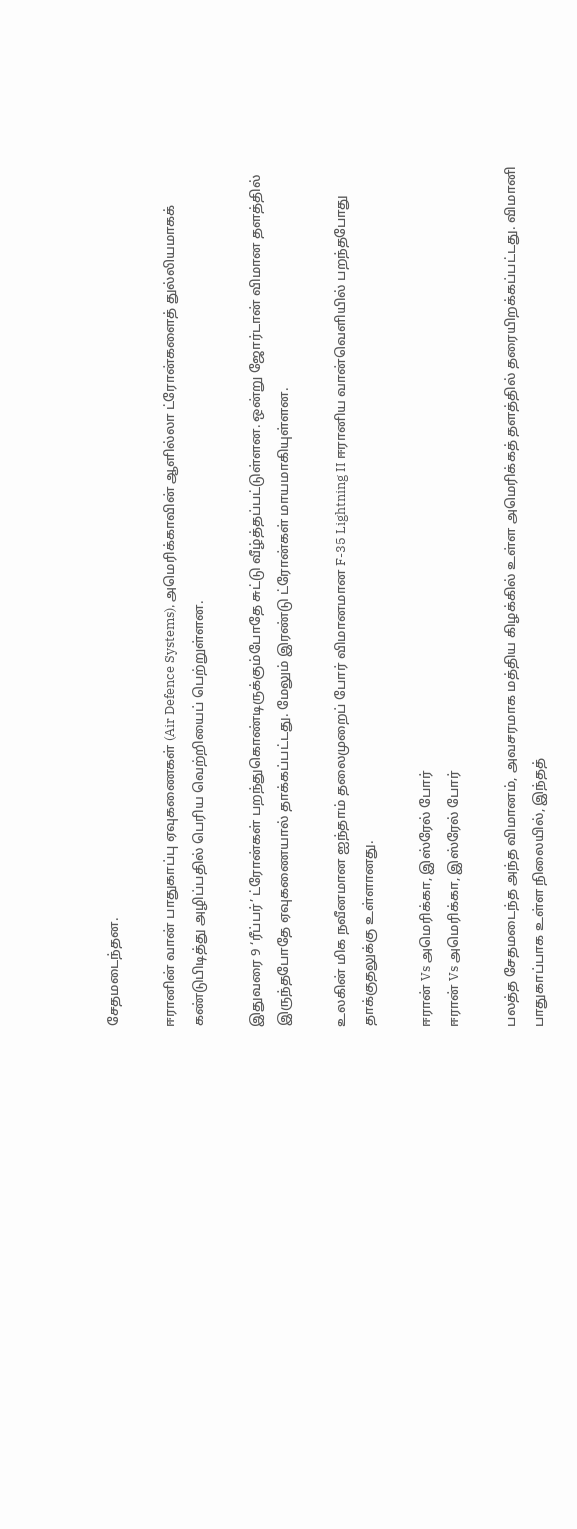சேதமடைந்தன.

ஈரானின் வான் பாதுகாப்பு ஏவுகணைகள் (Air Defence Systems), அமெரிக்காவின் ஆளில்லா ட்ரோன்களைத் துல்லியமாகக் கண்டுபிடித்து அழிப்பதில் பெரிய வெற்றியைப் பெற்றுள்ளன.

இதுவரை 9 ‘ரீப்பர்’ ட்ரோன்கள் பறந்துகொண்டிருக்கும்போதே சுட்டு வீழ்த்தப்பட்டுள்ளன. ஒன்று ஜோர்டான் விமான தளத்தில் இருந்தபோதே ஏவுகணையால் தாக்கப்பட்டது. மேலும் இரண்டு ட்ரோன்கள் மாயமாகியுள்ளன.

உலகின் மிக நவீனமான ஐந்தாம் தலைமுறைப் போர் விமானமான F-35 Lightning II ஈரானிய வான்வெளியில் பறந்தபோது தாக்குதலுக்கு உள்ளானது.

ஈரான் Vs அமெரிக்கா, இஸ்ரேல் போர்
ஈரான் Vs அமெரிக்கா, இஸ்ரேல் போர்

பலத்த சேதமடைந்த அந்த விமானம், அவசரமாக மத்திய கிழக்கில் உள்ள அமெரிக்கத் தளத்தில் தரையிறக்கப்பட்டது. விமானி பாதுகாப்பாக உள்ள நிலையில், இந்தத்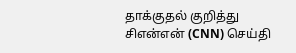தாக்குதல் குறித்து சிஎன்என் (CNN) செய்தி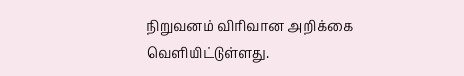நிறுவனம் விரிவான அறிக்கை வெளியிட்டுள்ளது.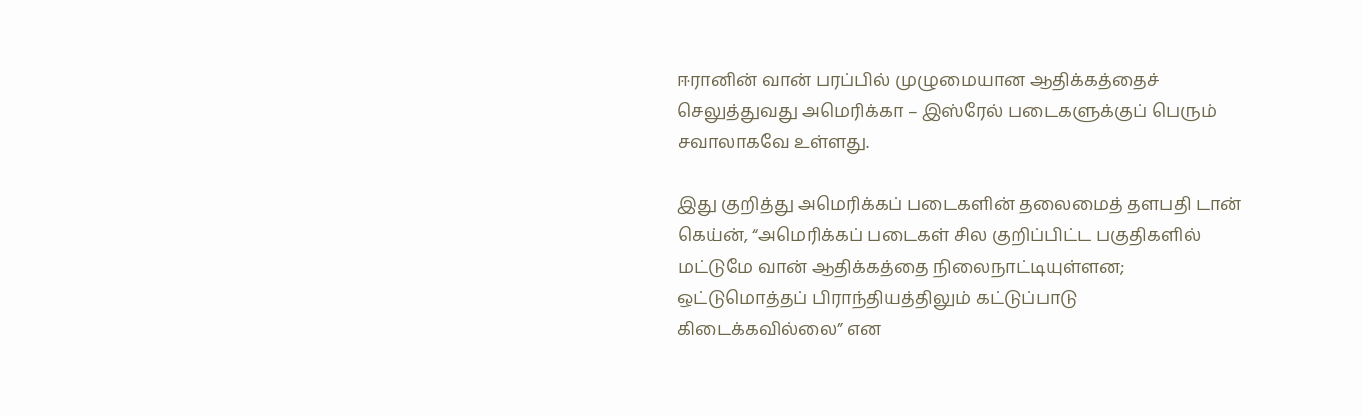ஈரானின் வான் பரப்பில் முழுமையான ஆதிக்கத்தைச் செலுத்துவது அமெரிக்கா – இஸ்ரேல் படைகளுக்குப் பெரும் சவாலாகவே உள்ளது.

இது குறித்து அமெரிக்கப் படைகளின் தலைமைத் தளபதி டான் கெய்ன், “அமெரிக்கப் படைகள் சில குறிப்பிட்ட பகுதிகளில் மட்டுமே வான் ஆதிக்கத்தை நிலைநாட்டியுள்ளன; ஒட்டுமொத்தப் பிராந்தியத்திலும் கட்டுப்பாடு கிடைக்கவில்லை” என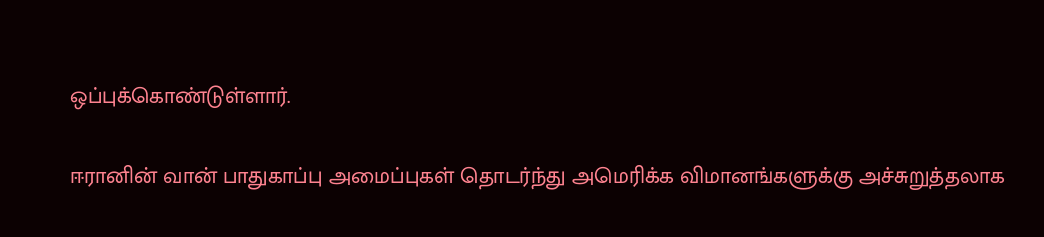ஒப்புக்கொண்டுள்ளார்.

ஈரானின் வான் பாதுகாப்பு அமைப்புகள் தொடர்ந்து அமெரிக்க விமானங்களுக்கு அச்சுறுத்தலாக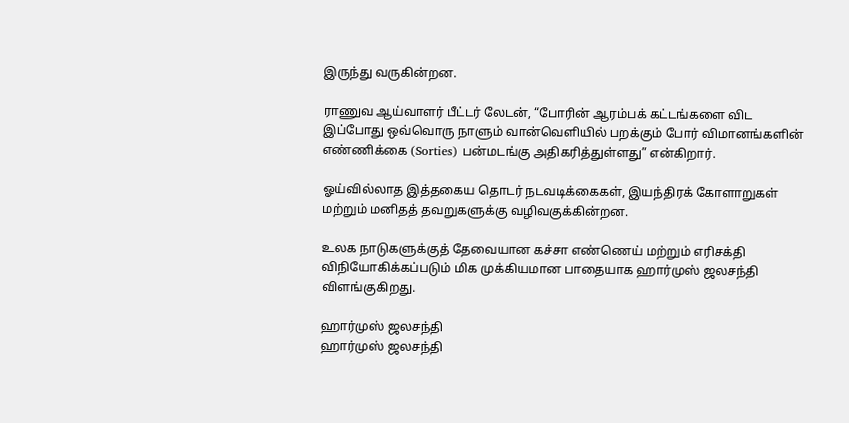இருந்து வருகின்றன.

ராணுவ ஆய்வாளர் பீட்டர் லேடன், “போரின் ஆரம்பக் கட்டங்களை விட இப்போது ஒவ்வொரு நாளும் வான்வெளியில் பறக்கும் போர் விமானங்களின் எண்ணிக்கை (Sorties) பன்மடங்கு அதிகரித்துள்ளது” என்கிறார்.

ஓய்வில்லாத இத்தகைய தொடர் நடவடிக்கைகள், இயந்திரக் கோளாறுகள் மற்றும் மனிதத் தவறுகளுக்கு வழிவகுக்கின்றன.

உலக நாடுகளுக்குத் தேவையான கச்சா எண்ணெய் மற்றும் எரிசக்தி விநியோகிக்கப்படும் மிக முக்கியமான பாதையாக ஹார்முஸ் ஜலசந்தி விளங்குகிறது.

ஹார்முஸ் ஜலசந்தி
ஹார்முஸ் ஜலசந்தி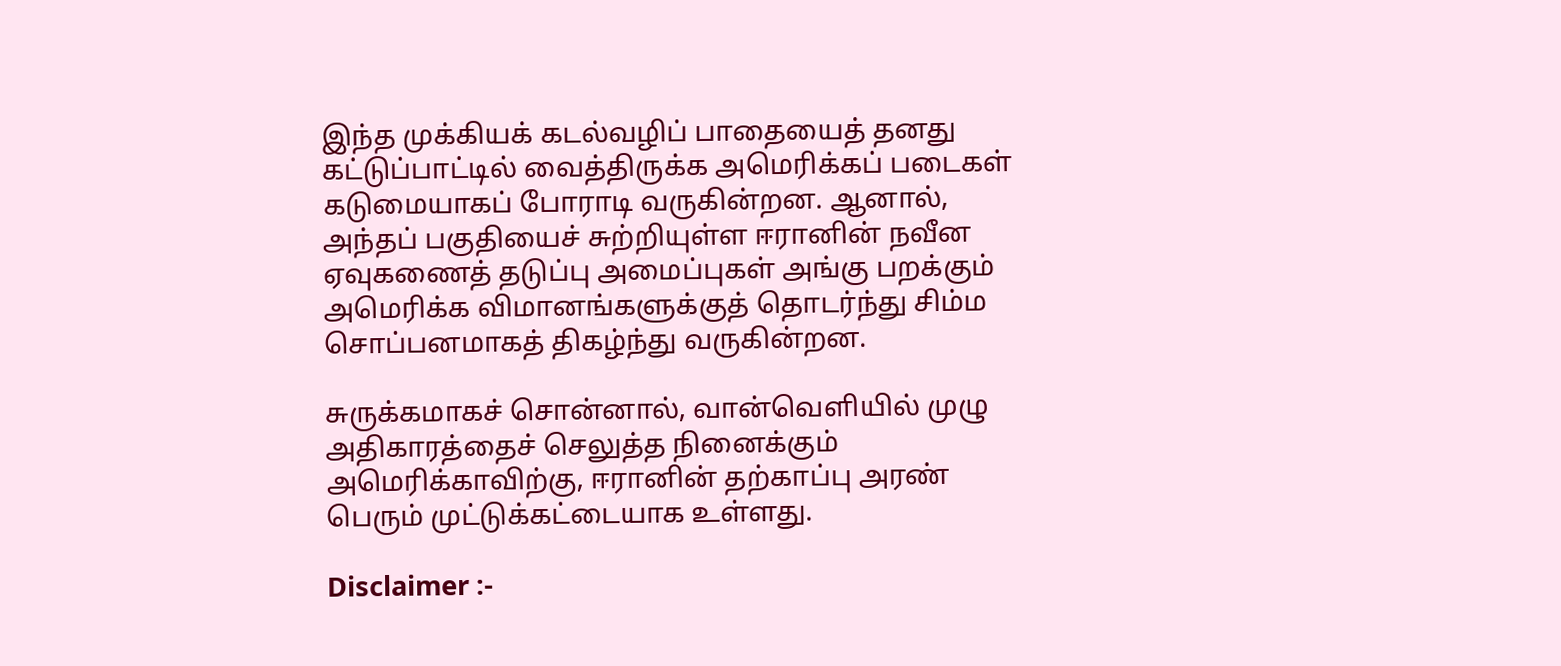இந்த முக்கியக் கடல்வழிப் பாதையைத் தனது கட்டுப்பாட்டில் வைத்திருக்க அமெரிக்கப் படைகள் கடுமையாகப் போராடி வருகின்றன. ஆனால், அந்தப் பகுதியைச் சுற்றியுள்ள ஈரானின் நவீன ஏவுகணைத் தடுப்பு அமைப்புகள் அங்கு பறக்கும் அமெரிக்க விமானங்களுக்குத் தொடர்ந்து சிம்ம சொப்பனமாகத் திகழ்ந்து வருகின்றன.

சுருக்கமாகச் சொன்னால், வான்வெளியில் முழு அதிகாரத்தைச் செலுத்த நினைக்கும் அமெரிக்காவிற்கு, ஈரானின் தற்காப்பு அரண் பெரும் முட்டுக்கட்டையாக உள்ளது.

Disclaimer :-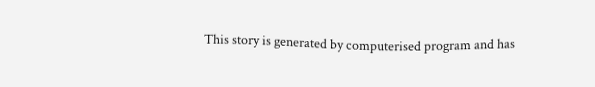This story is generated by computerised program and has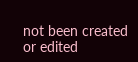not been created or edited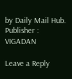by Daily Mail Hub. Publisher : VIGADAN

Leave a Reply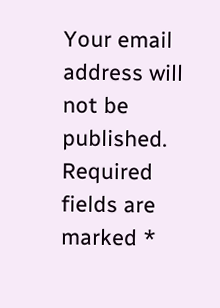Your email address will not be published. Required fields are marked *